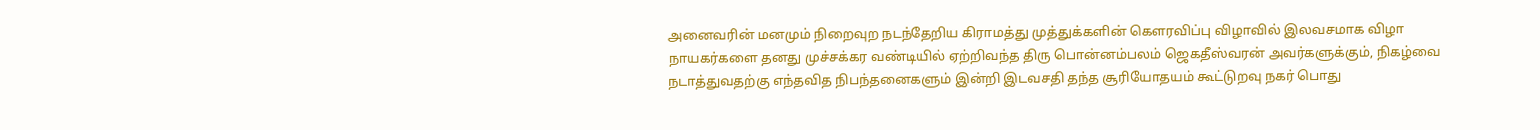அனைவரின் மனமும் நிறைவுற நடந்தேறிய கிராமத்து முத்துக்களின் கௌரவிப்பு விழாவில் இலவசமாக விழா நாயகர்களை தனது முச்சக்கர வண்டியில் ஏற்றிவந்த திரு பொன்னம்பலம் ஜெகதீஸ்வரன் அவர்களுக்கும், நிகழ்வை நடாத்துவதற்கு எந்தவித நிபந்தனைகளும் இன்றி இடவசதி தந்த சூரியோதயம் கூட்டுறவு நகர் பொது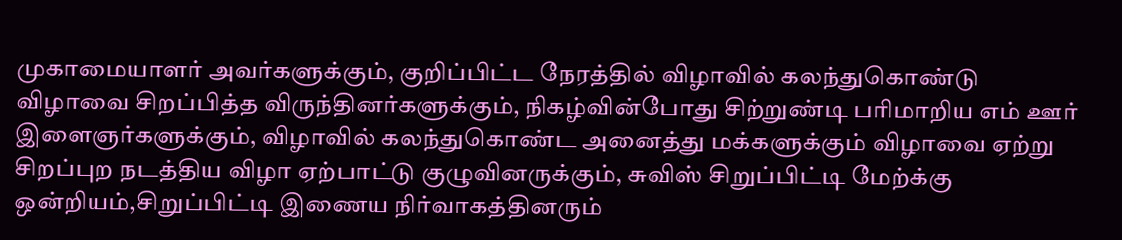முகாமையாளர் அவர்களுக்கும், குறிப்பிட்ட நேரத்தில் விழாவில் கலந்துகொண்டு விழாவை சிறப்பித்த விருந்தினர்களுக்கும், நிகழ்வின்போது சிற்றுண்டி பரிமாறிய எம் ஊர் இளைஞர்களுக்கும், விழாவில் கலந்துகொண்ட அனைத்து மக்களுக்கும் விழாவை ஏற்று சிறப்புற நடத்திய விழா ஏற்பாட்டு குழுவினருக்கும், சுவிஸ் சிறுப்பிட்டி மேற்க்கு ஒன்றியம்,சிறுப்பிட்டி இணைய நிர்வாகத்தினரும்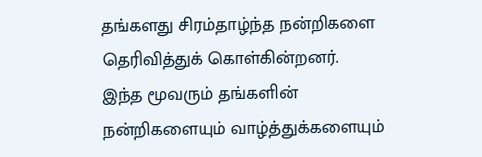தங்களது சிரம்தாழ்ந்த நன்றிகளை தெரிவித்துக் கொள்கின்றனர்.
இந்த மூவரும் தங்களின் நன்றிகளையும் வாழ்த்துக்களையும்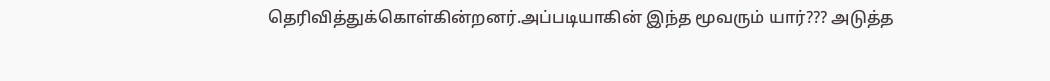தெரிவித்துக்கொள்கின்றனர்.அப்படியாகின் இந்த மூவரும் யார்??? அடுத்த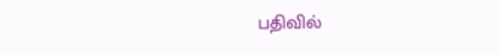பதிவில்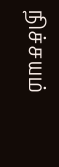நிச்சயம்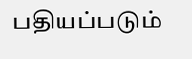பதியப்படும்